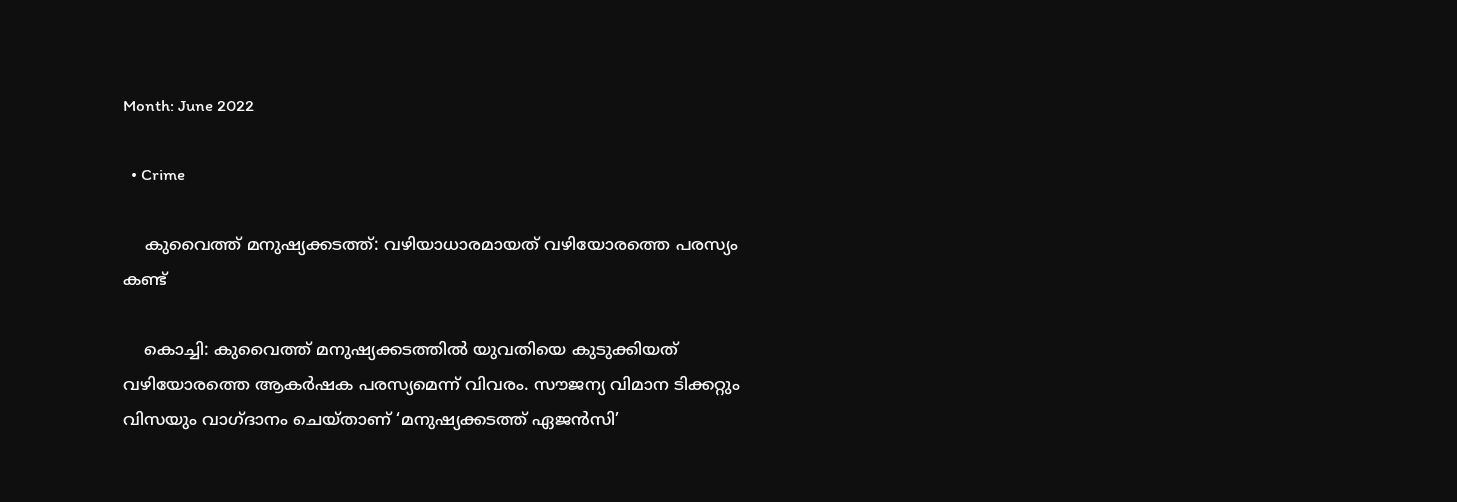Month: June 2022

  • Crime

    കുവൈത്ത് മനുഷ്യക്കടത്ത്: വഴിയാധാരമായത് വഴിയോരത്തെ പരസ്യം കണ്ട്

    കൊച്ചി: കുവൈത്ത് മനുഷ്യക്കടത്തില്‍ യുവതിയെ കുടുക്കിയത് വഴിയോരത്തെ ആകര്‍ഷക പരസ്യമെന്ന് വിവരം. സൗജന്യ വിമാന ടിക്കറ്റും വിസയും വാഗ്ദാനം ചെയ്താണ് ‘മനുഷ്യക്കടത്ത് ഏജന്‍സി’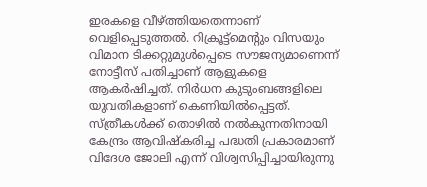ഇരകളെ വീഴ്ത്തിയതെന്നാണ് വെളിപ്പെടുത്തല്‍. റിക്രൂട്ട്മെന്റും വിസയും വിമാന ടിക്കറ്റുമുള്‍പ്പെടെ സൗജന്യമാണെന്ന് നോട്ടീസ് പതിച്ചാണ് ആളുകളെ ആകര്‍ഷിച്ചത്. നിര്‍ധന കുടുംബങ്ങളിലെ യുവതികളാണ് കെണിയില്‍പ്പെട്ടത്. സ്ത്രീകള്‍ക്ക് തൊഴില്‍ നല്‍കുന്നതിനായി കേന്ദ്രം ആവിഷ്‌കരിച്ച പദ്ധതി പ്രകാരമാണ് വിദേശ ജോലി എന്ന് വിശ്വസിപ്പിച്ചായിരുന്നു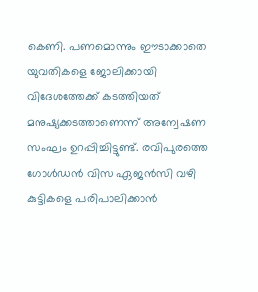കെണി. പണമൊന്നും ഈടാക്കാതെ യുവതികളെ ജോലിക്കായി വിദേശത്തേക്ക് കടത്തിയത് മനുഷ്യക്കടത്താണെന്ന് അന്വേഷണ സംഘം ഉറപ്പിച്ചിട്ടുണ്ട്. രവിപുരത്തെ ഗോള്‍ഡന്‍ വിസ ഏജന്‍സി വഴി കുട്ടികളെ പരിപാലിക്കാന്‍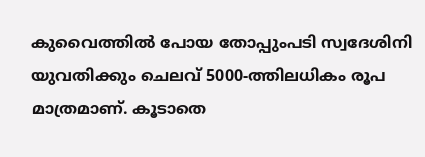കുവൈത്തില്‍ പോയ തോപ്പുംപടി സ്വദേശിനി യുവതിക്കും ചെലവ് 5000-ത്തിലധികം രൂപ മാത്രമാണ്. കൂടാതെ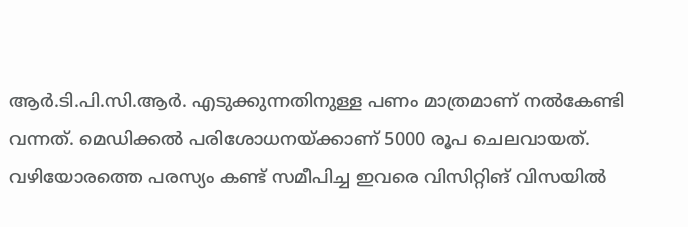ആര്‍.ടി.പി.സി.ആര്‍. എടുക്കുന്നതിനുള്ള പണം മാത്രമാണ് നല്‍കേണ്ടി വന്നത്. മെഡിക്കല്‍ പരിശോധനയ്ക്കാണ് 5000 രൂപ ചെലവായത്. വഴിയോരത്തെ പരസ്യം കണ്ട് സമീപിച്ച ഇവരെ വിസിറ്റിങ് വിസയില്‍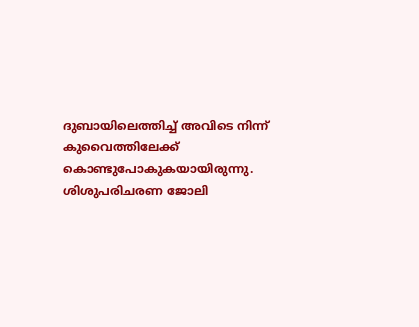ദുബായിലെത്തിച്ച് അവിടെ നിന്ന് കുവൈത്തിലേക്ക് കൊണ്ടുപോകുകയായിരുന്നു. ശിശുപരിചരണ ജോലി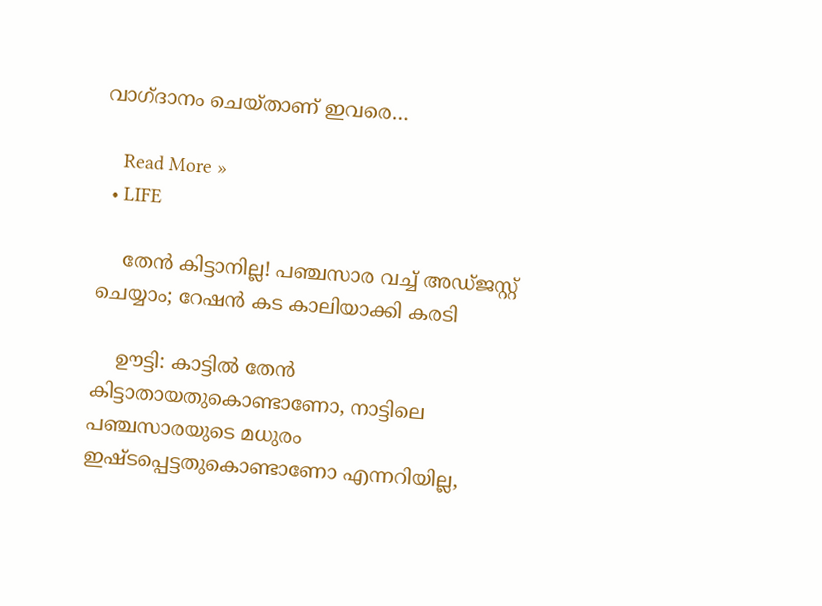വാഗ്ദാനം ചെയ്താണ് ഇവരെ…

    Read More »
  • LIFE

    തേന്‍ കിട്ടാനില്ല! പഞ്ചസാര വച്ച് അഡ്ജസ്റ്റ് ചെയ്യാം; റേഷന്‍ കട കാലിയാക്കി കരടി

    ഊട്ടി: കാട്ടില്‍ തേന്‍ കിട്ടാതായതുകൊണ്ടാണോ, നാട്ടിലെ പഞ്ചസാരയുടെ മധുരം ഇഷ്ടപ്പെട്ടതുകൊണ്ടാണോ എന്നറിയില്ല,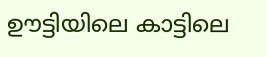ഊട്ടിയിലെ കാട്ടിലെ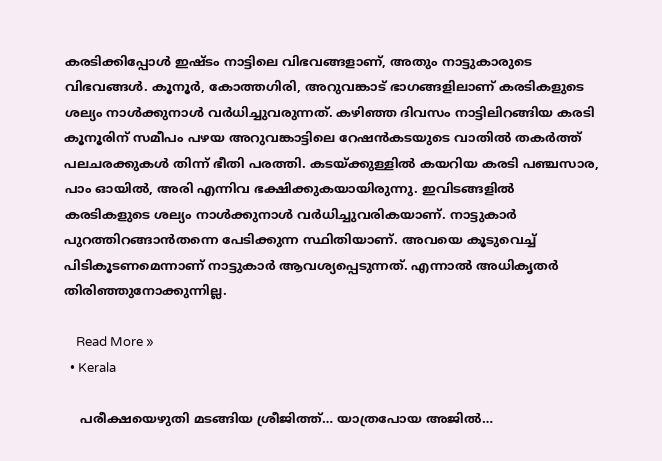കരടിക്കിപ്പോള്‍ ഇഷ്ടം നാട്ടിലെ വിഭവങ്ങളാണ്, അതും നാട്ടുകാരുടെ വിഭവങ്ങള്‍. കൂനൂര്‍, കോത്തഗിരി, അറുവങ്കാട് ഭാഗങ്ങളിലാണ് കരടികളുടെ ശല്യം നാള്‍ക്കുനാള്‍ വര്‍ധിച്ചുവരുന്നത്. കഴിഞ്ഞ ദിവസം നാട്ടിലിറങ്ങിയ കരടി കൂനൂരിന് സമീപം പഴയ അറുവങ്കാട്ടിലെ റേഷന്‍കടയുടെ വാതില്‍ തകര്‍ത്ത് പലചരക്കുകള്‍ തിന്ന് ഭീതി പരത്തി. കടയ്ക്കുള്ളില്‍ കയറിയ കരടി പഞ്ചസാര, പാം ഓയില്‍, അരി എന്നിവ ഭക്ഷിക്കുകയായിരുന്നു. ഇവിടങ്ങളില്‍ കരടികളുടെ ശല്യം നാള്‍ക്കുനാള്‍ വര്‍ധിച്ചുവരികയാണ്. നാട്ടുകാര്‍ പുറത്തിറങ്ങാന്‍തന്നെ പേടിക്കുന്ന സ്ഥിതിയാണ്. അവയെ കൂടുവെച്ച് പിടികൂടണമെന്നാണ് നാട്ടുകാര്‍ ആവശ്യപ്പെടുന്നത്. എന്നാല്‍ അധികൃതര്‍ തിരിഞ്ഞുനോക്കുന്നില്ല.

    Read More »
  • Kerala

    പരീക്ഷയെഴുതി മടങ്ങിയ ശ്രീജിത്ത്… യാത്രപോയ അജില്‍…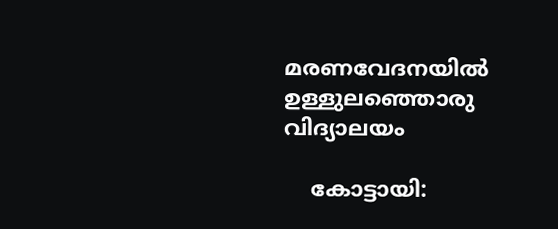മരണവേദനയില്‍ ഉള്ളുലഞ്ഞൊരു വിദ്യാലയം

    കോട്ടായി: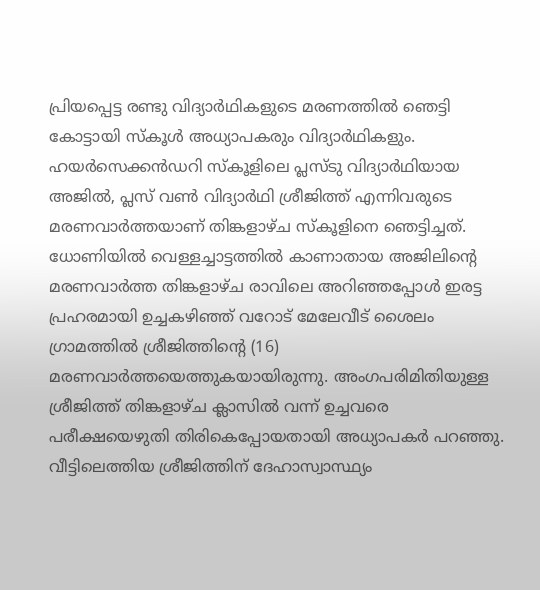പ്രിയപ്പെട്ട രണ്ടു വിദ്യാര്‍ഥികളുടെ മരണത്തില്‍ ഞെട്ടി കോട്ടായി സ്‌കൂള്‍ അധ്യാപകരും വിദ്യാര്‍ഥികളും. ഹയര്‍സെക്കന്‍ഡറി സ്‌കൂളിലെ പ്ലസ്ടു വിദ്യാര്‍ഥിയായ അജില്‍, പ്ലസ് വണ്‍ വിദ്യാര്‍ഥി ശ്രീജിത്ത് എന്നിവരുടെ മരണവാര്‍ത്തയാണ് തിങ്കളാഴ്ച സ്‌കൂളിനെ ഞെട്ടിച്ചത്. ധോണിയില്‍ വെള്ളച്ചാട്ടത്തില്‍ കാണാതായ അജിലിന്റെ മരണവാര്‍ത്ത തിങ്കളാഴ്ച രാവിലെ അറിഞ്ഞപ്പോള്‍ ഇരട്ട പ്രഹരമായി ഉച്ചകഴിഞ്ഞ് വറോട് മേലേവീട് ശൈലം ഗ്രാമത്തില്‍ ശ്രീജിത്തിന്റെ (16) മരണവാര്‍ത്തയെത്തുകയായിരുന്നു. അംഗപരിമിതിയുള്ള ശ്രീജിത്ത് തിങ്കളാഴ്ച ക്ലാസില്‍ വന്ന് ഉച്ചവരെ പരീക്ഷയെഴുതി തിരികെപ്പോയതായി അധ്യാപകര്‍ പറഞ്ഞു. വീട്ടിലെത്തിയ ശ്രീജിത്തിന് ദേഹാസ്വാസ്ഥ്യം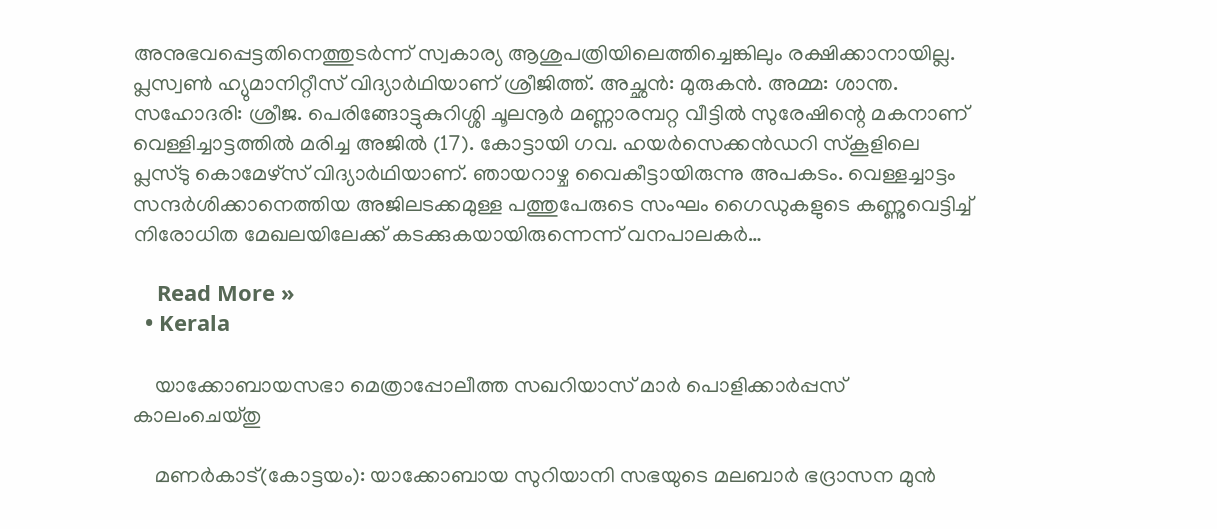അനുഭവപ്പെട്ടതിനെത്തുടര്‍ന്ന് സ്വകാര്യ ആശുപത്രിയിലെത്തിച്ചെങ്കിലും രക്ഷിക്കാനായില്ല. പ്ലസ്വണ്‍ ഹ്യുമാനിറ്റീസ് വിദ്യാര്‍ഥിയാണ് ശ്രീജിത്ത്. അച്ഛന്‍: മുരുകന്‍. അമ്മ: ശാന്ത. സഹോദരി: ശ്രീജ. പെരിങ്ങോട്ടുകുറിശ്ശി ചൂലനൂര്‍ മണ്ണാരമ്പറ്റ വീട്ടില്‍ സുരേഷിന്റെ മകനാണ് വെള്ളിച്ചാട്ടത്തില്‍ മരിച്ച അജില്‍ (17). കോട്ടായി ഗവ. ഹയര്‍സെക്കന്‍ഡറി സ്‌കൂളിലെ പ്ലസ്ടു കൊമേഴ്സ് വിദ്യാര്‍ഥിയാണ്. ഞായറാഴ്ച വൈകീട്ടായിരുന്നു അപകടം. വെള്ളച്ചാട്ടം സന്ദര്‍ശിക്കാനെത്തിയ അജിലടക്കമുള്ള പത്തുപേരുടെ സംഘം ഗൈഡുകളുടെ കണ്ണുവെട്ടിച്ച് നിരോധിത മേഖലയിലേക്ക് കടക്കുകയായിരുന്നെന്ന് വനപാലകര്‍…

    Read More »
  • Kerala

    യാക്കോബായസഭാ മെത്രാപ്പോലീത്ത സഖറിയാസ് മാര്‍ പൊളിക്കാര്‍പ്പസ് കാലംചെയ്തു

    മണര്‍കാട്(കോട്ടയം): യാക്കോബായ സുറിയാനി സഭയുടെ മലബാര്‍ ഭദ്രാസന മുന്‍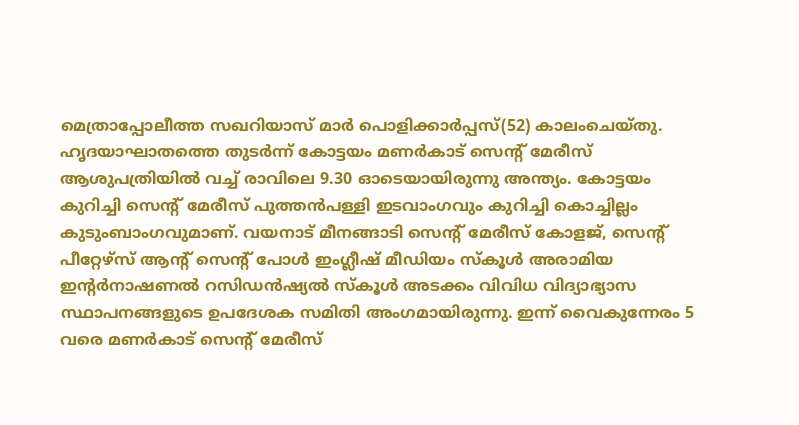മെത്രാപ്പോലീത്ത സഖറിയാസ് മാര്‍ പൊളിക്കാര്‍പ്പസ്(52) കാലംചെയ്തു. ഹൃദയാഘാതത്തെ തുടര്‍ന്ന് കോട്ടയം മണര്‍കാട് സെന്റ് മേരീസ് ആശുപത്രിയില്‍ വച്ച് രാവിലെ 9.30 ഓടെയായിരുന്നു അന്ത്യം. കോട്ടയം കുറിച്ചി സെന്റ് മേരീസ് പുത്തന്‍പള്ളി ഇടവാംഗവും കുറിച്ചി കൊച്ചില്ലം കുടുംബാംഗവുമാണ്. വയനാട് മീനങ്ങാടി സെന്റ് മേരീസ് കോളജ്, സെന്റ് പീറ്റേഴ്സ് ആന്റ് സെന്റ് പോള്‍ ഇംഗ്ലീഷ് മീഡിയം സ്‌കൂള്‍ അരാമിയ ഇന്റര്‍നാഷണല്‍ റസിഡന്‍ഷ്യല്‍ സ്‌കൂള്‍ അടക്കം വിവിധ വിദ്യാഭ്യാസ സ്ഥാപനങ്ങളുടെ ഉപദേശക സമിതി അംഗമായിരുന്നു. ഇന്ന് വൈകുന്നേരം 5 വരെ മണര്‍കാട് സെന്റ് മേരീസ്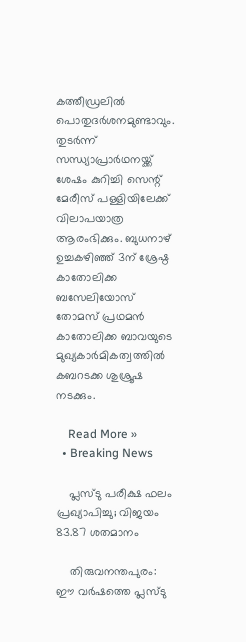കത്തീഡ്രലില്‍ പൊതുദര്‍ശനമുണ്ടാവും. തുടര്‍ന്ന് സന്ധ്യാപ്രാര്‍ഥനയ്ക്ക് ശേഷം കുറിച്ചി സെന്റ് മേരീസ് പള്ളിയിലേക്ക് വിലാപയാത്ര ആരംഭിക്കും. ബുധനാഴ് ഉച്ചകഴിഞ്ഞ് 3ന് ശ്രേഷ്ഠ കാതോലിക്ക ബസേലിയോസ് തോമസ് പ്രഥമന്‍ കാതോലിക്ക ബാവയുടെ മുഖ്യകാര്‍മികത്വത്തില്‍ കബറടക്ക ശുശ്രൂഷ നടക്കും.

    Read More »
  • Breaking News

    പ്ലസ്ടു പരീക്ഷ ഫലം പ്രഖ്യാപിച്ചു; വിജയം 83.87 ശതമാനം

    തിരുവനന്തപുരം: ഈ വര്‍ഷത്തെ പ്ലസ്ടു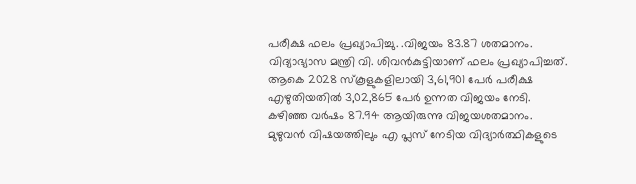പരീക്ഷ ഫലം പ്രഖ്യാപിച്ചു. .വിജയം 83.87 ശതമാനം. വിദ്യാഭ്യാസ മന്ത്രി വി. ശിവന്‍കുട്ടിയാണ് ഫലം പ്രഖ്യാപിച്ചത്. ആകെ 2028 സ്‌കൂളുകളിലായി 3,61,901 പേര്‍ പരീക്ഷ എഴുതിയതില്‍ 3,02,865 പേര്‍ ഉന്നത വിജയം നേടി. കഴിഞ്ഞ വര്‍ഷം 87.94 ആയിരുന്നു വിജയശതമാനം. മുഴുവന്‍ വിഷയത്തിലും എ പ്ലസ് നേടിയ വിദ്യാര്‍ത്ഥികളുടെ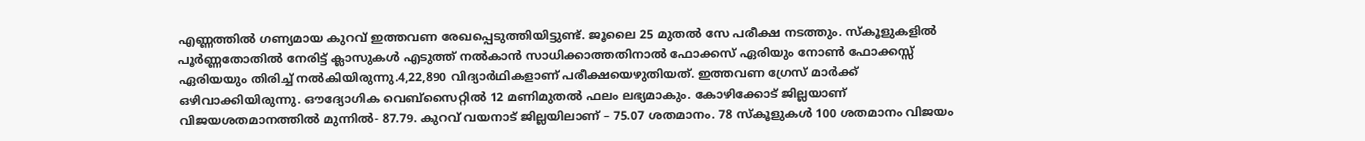എണ്ണത്തില്‍ ഗണ്യമായ കുറവ് ഇത്തവണ രേഖപ്പെടുത്തിയിട്ടുണ്ട്. ജൂലൈ 25 മുതല്‍ സേ പരീക്ഷ നടത്തും. സ്‌കൂളുകളില്‍ പൂര്‍ണ്ണതോതില്‍ നേരിട്ട് ക്ലാസുകള്‍ എടുത്ത് നല്‍കാന്‍ സാധിക്കാത്തതിനാല്‍ ഫോക്കസ് ഏരിയും നോണ്‍ ഫോക്കസ്സ് ഏരിയയും തിരിച്ച് നല്‍കിയിരുന്നു.4,22,890 വിദ്യാര്‍ഥികളാണ് പരീക്ഷയെഴുതിയത്. ഇത്തവണ ഗ്രേസ് മാര്‍ക്ക് ഒഴിവാക്കിയിരുന്നു. ഔദ്യോഗിക വെബ്സൈറ്റില്‍ 12 മണിമുതല്‍ ഫലം ലഭ്യമാകും. കോഴിക്കോട് ജില്ലയാണ് വിജയശതമാനത്തില്‍ മുന്നില്‍- 87.79. കുറവ് വയനാട് ജില്ലയിലാണ് – 75.07 ശതമാനം. 78 സ്‌കൂളുകള്‍ 100 ശതമാനം വിജയം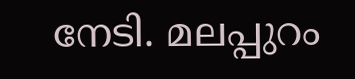നേടി. മലപ്പുറം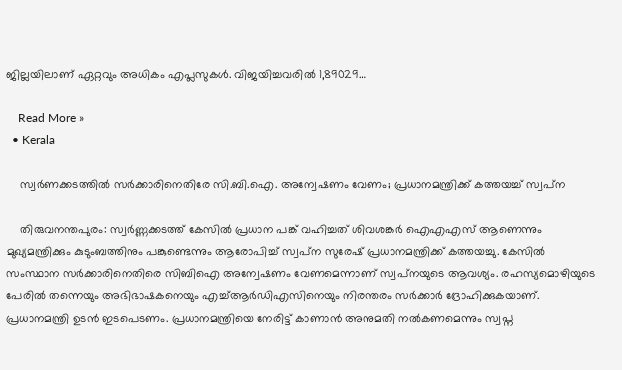ജില്ലയിലാണ് ഏറ്റവും അധികം എപ്ലസുകള്‍. വിജയിച്ചവരില്‍ 1,89029…

    Read More »
  • Kerala

    സ്വര്‍ണക്കടത്തില്‍ സര്‍ക്കാരിനെതിരേ സി.ബി.ഐ. അന്വേഷണം വേണം; പ്രധാനമന്ത്രിക്ക് കത്തയച്ച് സ്വപ്‌ന

    തിരുവനന്തപുരം: സ്വര്‍ണ്ണക്കടത്ത് കേസില്‍ പ്രധാന പങ്ക് വഹിച്ചത് ശിവശങ്കര്‍ ഐഎഎസ് ആണെന്നും മുഖ്യമന്ത്രിക്കും കുടുംബത്തിനും പങ്കുണ്ടെന്നും ആരോപിച്ച് സ്വപ്‌ന സുരേഷ് പ്രധാനമന്ത്രിക്ക് കത്തയച്ചു. കേസില്‍ സംസ്ഥാന സര്‍ക്കാരിനെതിരെ സിബിഐ അന്വേഷണം വേണമെന്നാണ് സ്വപ്‌നയുടെ ആവശ്യം. രഹസ്യമൊഴിയുടെ പേരില്‍ തന്നെയും അഭിഭാഷകനെയും എച്ച്ആര്‍ഡിഎസിനെയും നിരന്തരം സര്‍ക്കാര്‍ ദ്രോഹിക്കുകയാണ്. പ്രധാനമന്ത്രി ഉടന്‍ ഇടപെടണം. പ്രധാനമന്ത്രിയെ നേരിട്ട് കാണാന്‍ അനുമതി നല്‍കണമെന്നും സ്വപ്ന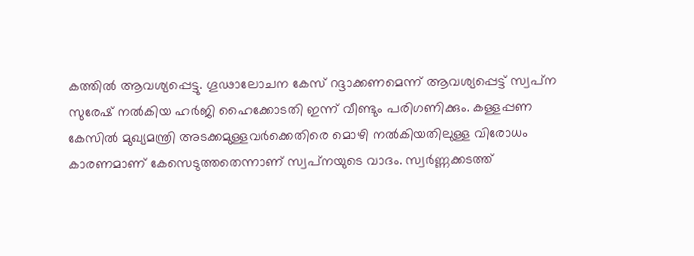കത്തില്‍ ആവശ്യപ്പെട്ടു. ഗൂഢാലോചന കേസ് റദ്ദാക്കണമെന്ന് ആവശ്യപ്പെട്ട് സ്വപ്‌ന സുരേഷ് നല്‍കിയ ഹര്‍ജി ഹൈക്കോടതി ഇന്ന് വീണ്ടും പരിഗണിക്കും. കള്ളപ്പണ കേസില്‍ മുഖ്യമന്ത്രി അടക്കമുള്ളവര്‍ക്കെതിരെ മൊഴി നല്‍കിയതിലുള്ള വിരോധം കാരണമാണ് കേസെടുത്തതെന്നാണ് സ്വപ്‌നയുടെ വാദം. സ്വര്‍ണ്ണക്കടത്ത്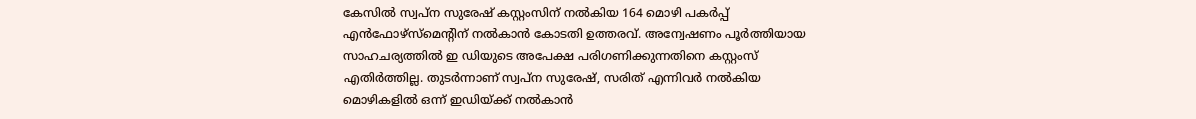കേസില്‍ സ്വപ്ന സുരേഷ് കസ്റ്റംസിന് നല്‍കിയ 164 മൊഴി പകര്‍പ്പ് എന്‍ഫോഴ്‌സ്‌മെന്റിന് നല്‍കാന്‍ കോടതി ഉത്തരവ്. അന്വേഷണം പൂര്‍ത്തിയായ സാഹചര്യത്തില്‍ ഇ ഡിയുടെ അപേക്ഷ പരിഗണിക്കുന്നതിനെ കസ്റ്റംസ് എതിര്‍ത്തില്ല. തുടര്‍ന്നാണ് സ്വപ്ന സുരേഷ്, സരിത് എന്നിവര്‍ നല്‍കിയ മൊഴികളില്‍ ഒന്ന് ഇഡിയ്ക്ക് നല്‍കാന്‍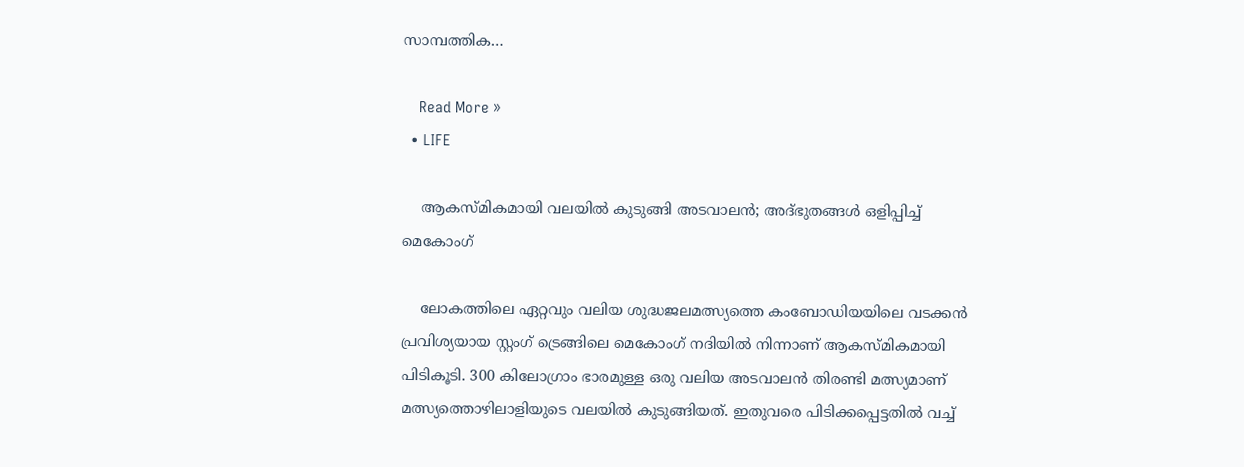സാമ്പത്തിക…

    Read More »
  • LIFE

    ആകസ്മികമായി വലയില്‍ കുടുങ്ങി അടവാലന്‍; അദ്ഭുതങ്ങള്‍ ഒളിപ്പിച്ച് മെകോംഗ്

    ലോകത്തിലെ ഏറ്റവും വലിയ ശുദ്ധജലമത്സ്യത്തെ കംബോഡിയയിലെ വടക്കന്‍ പ്രവിശ്യയായ സ്റ്റംഗ് ട്രെങ്ങിലെ മെകോംഗ് നദിയില്‍ നിന്നാണ് ആകസ്മികമായി പിടികൂടി. 300 കിലോഗ്രാം ഭാരമുള്ള ഒരു വലിയ അടവാലന്‍ തിരണ്ടി മത്സ്യമാണ് മത്സ്യത്തൊഴിലാളിയുടെ വലയില്‍ കുടുങ്ങിയത്. ഇതുവരെ പിടിക്കപ്പെട്ടതില്‍ വച്ച്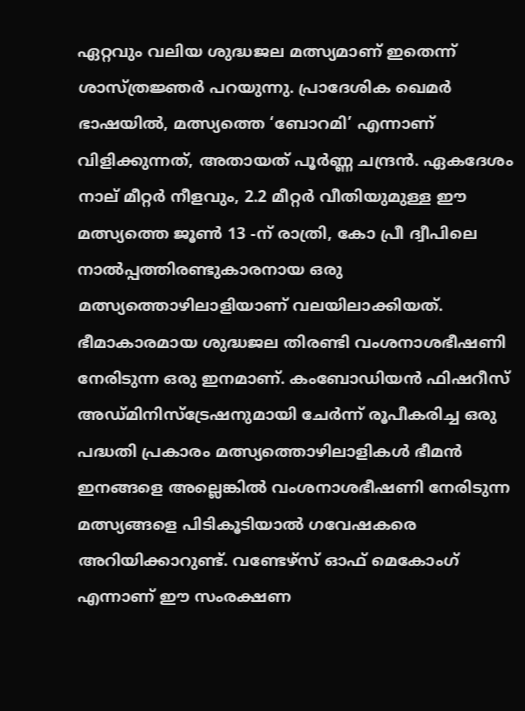ഏറ്റവും വലിയ ശുദ്ധജല മത്സ്യമാണ് ഇതെന്ന് ശാസ്ത്രജ്ഞര്‍ പറയുന്നു. പ്രാദേശിക ഖെമര്‍ ഭാഷയില്‍, മത്സ്യത്തെ ‘ബോറമി’ എന്നാണ് വിളിക്കുന്നത്, അതായത് പൂര്‍ണ്ണ ചന്ദ്രന്‍. ഏകദേശം നാല് മീറ്റര്‍ നീളവും, 2.2 മീറ്റര്‍ വീതിയുമുള്ള ഈ മത്സ്യത്തെ ജൂണ്‍ 13 -ന് രാത്രി, കോ പ്രീ ദ്വീപിലെ നാല്‍പ്പത്തിരണ്ടുകാരനായ ഒരു മത്സ്യത്തൊഴിലാളിയാണ് വലയിലാക്കിയത്. ഭീമാകാരമായ ശുദ്ധജല തിരണ്ടി വംശനാശഭീഷണി നേരിടുന്ന ഒരു ഇനമാണ്. കംബോഡിയന്‍ ഫിഷറീസ് അഡ്മിനിസ്‌ട്രേഷനുമായി ചേര്‍ന്ന് രൂപീകരിച്ച ഒരു പദ്ധതി പ്രകാരം മത്സ്യത്തൊഴിലാളികള്‍ ഭീമന്‍ ഇനങ്ങളെ അല്ലെങ്കില്‍ വംശനാശഭീഷണി നേരിടുന്ന മത്സ്യങ്ങളെ പിടികൂടിയാല്‍ ഗവേഷകരെ അറിയിക്കാറുണ്ട്. വണ്ടേഴ്സ് ഓഫ് മെകോംഗ് എന്നാണ് ഈ സംരക്ഷണ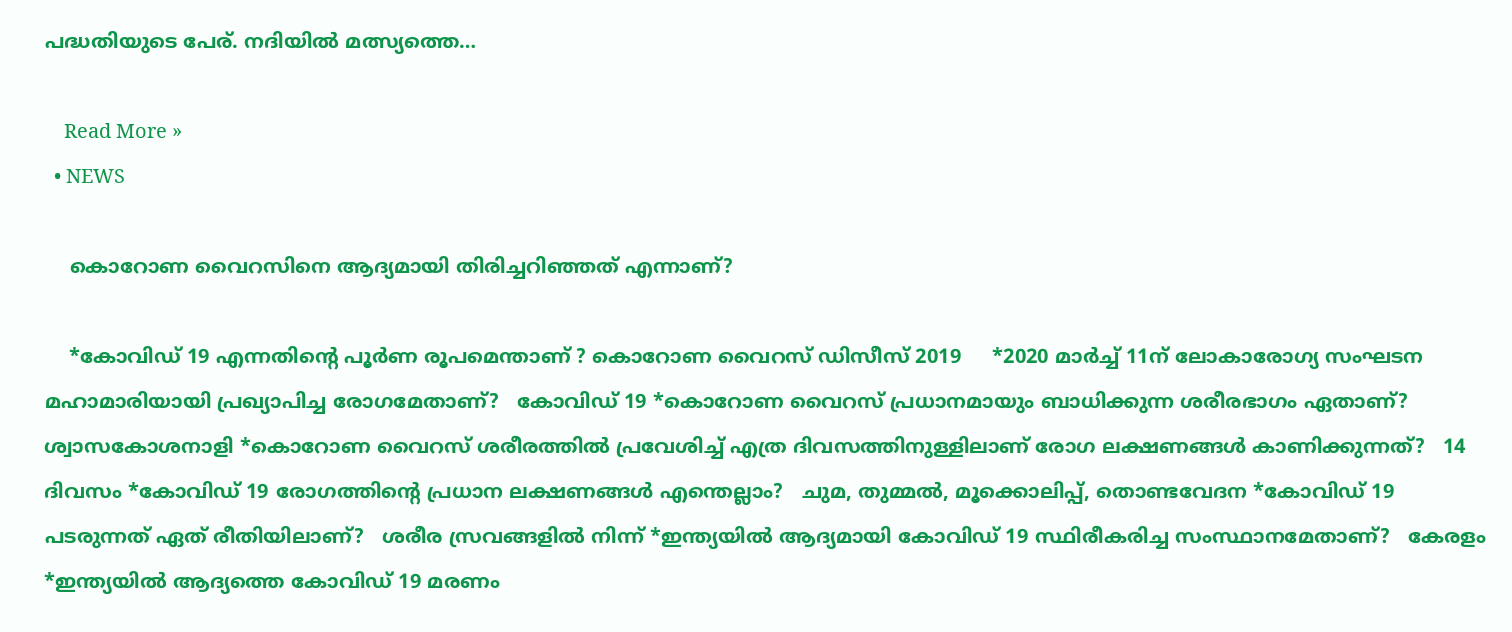പദ്ധതിയുടെ പേര്. നദിയില്‍ മത്സ്യത്തെ…

    Read More »
  • NEWS

    കൊറോണ വൈറസിനെ ആദ്യമായി തിരിച്ചറിഞ്ഞത് എന്നാണ്?

    *കോവിഡ് 19 എന്നതിൻ്റെ പൂര്‍ണ രൂപമെന്താണ് ? കൊറോണ വൈറസ് ഡിസീസ് 2019     *2020 മാര്‍ച്ച് 11ന് ലോകാരോഗ്യ സംഘടന മഹാമാരിയായി പ്രഖ്യാപിച്ച രോഗമേതാണ്?   കോവിഡ് 19 *കൊറോണ വൈറസ് പ്രധാനമായും ബാധിക്കുന്ന ശരീരഭാഗം ഏതാണ്?   ശ്വാസകോശനാളി *കൊറോണ വൈറസ് ശരീരത്തിൽ പ്രവേശിച്ച് എത്ര ദിവസത്തിനുള്ളിലാണ് രോഗ ലക്ഷണങ്ങൾ കാണിക്കുന്നത്?   14 ദിവസം *കോവിഡ് 19 രോഗത്തിൻ്റെ പ്രധാന ലക്ഷണങ്ങൾ എന്തെല്ലാം?   ചുമ, തുമ്മൽ, മൂക്കൊലിപ്പ്, തൊണ്ടവേദന *കോവിഡ് 19 പടരുന്നത് ഏത് രീതിയിലാണ്?   ശരീര സ്രവങ്ങളിൽ നിന്ന് *ഇന്ത്യയിൽ ആദ്യമായി കോവിഡ് 19 സ്ഥിരീകരിച്ച സംസ്ഥാനമേതാണ്?   കേരളം *ഇന്ത്യയിൽ ആദ്യത്തെ കോവിഡ് 19 മരണം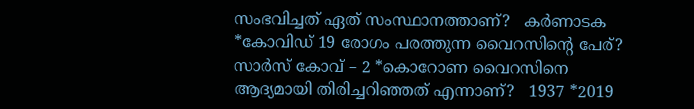സംഭവിച്ചത് ഏത് സംസ്ഥാനത്താണ്?   കര്‍ണാടക *കോവിഡ് 19 രോഗം പരത്തുന്ന വൈറസിൻ്റെ പേര്?   സാര്‍സ് കോവ് – 2 *കൊറോണ വൈറസിനെ ആദ്യമായി തിരിച്ചറിഞ്ഞത് എന്നാണ്?   1937 *2019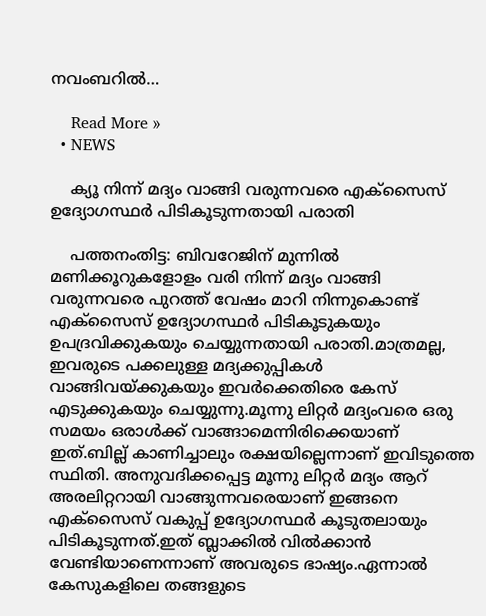നവംബറിൽ…

    Read More »
  • NEWS

    ക്യൂ നിന്ന് മദ്യം വാങ്ങി വരുന്നവരെ എക്സൈസ് ഉദ്യോഗസ്ഥർ പിടികൂടുന്നതായി പരാതി

    പത്തനംതിട്ട: ബിവറേജിന് മുന്നിൽ മണിക്കൂറുകളോളം വരി നിന്ന് മദ്യം വാങ്ങി വരുന്നവരെ പുറത്ത് വേഷം മാറി നിന്നുകൊണ്ട് എക്സൈസ് ഉദ്യോഗസ്ഥർ പിടികൂടുകയും ഉപദ്രവിക്കുകയും ചെയ്യുന്നതായി പരാതി.മാത്രമല്ല, ഇവരുടെ പക്കലുള്ള മദ്യക്കുപ്പികൾ വാങ്ങിവയ്ക്കുകയും ഇവർക്കെതിരെ കേസ് എടുക്കുകയും ചെയ്യുന്നു.മൂന്നു ലിറ്റർ മദ്യംവരെ ഒരു സമയം ഒരാൾക്ക് വാങ്ങാമെന്നിരിക്കെയാണ് ഇത്.ബില്ല് കാണിച്ചാലും രക്ഷയില്ലെന്നാണ് ഇവിടുത്തെ സ്ഥിതി. അനുവദിക്കപ്പെട്ട മൂന്നു ലിറ്റർ മദ്യം ആറ് അരലിറ്ററായി വാങ്ങുന്നവരെയാണ് ഇങ്ങനെ എക്സൈസ് വകുപ്പ് ഉദ്യോഗസ്ഥർ കൂടുതലായും പിടികൂടുന്നത്.ഇത് ബ്ലാക്കിൽ വിൽക്കാൻ വേണ്ടിയാണെന്നാണ് അവരുടെ ഭാഷ്യം.ഏന്നാൽ കേസുകളിലെ തങ്ങളുടെ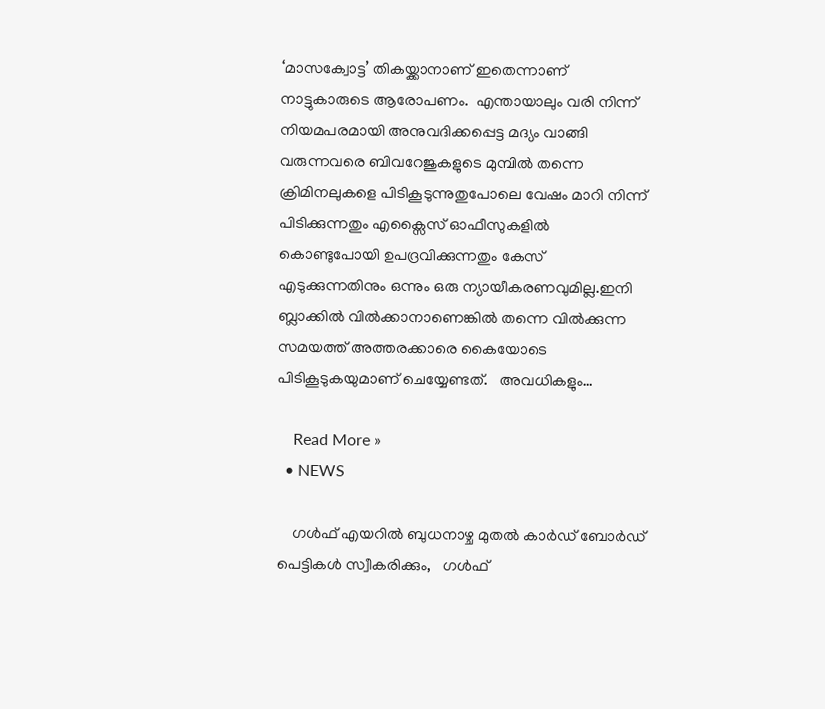‘മാസക്വോട്ട’ തികയ്ക്കാനാണ് ഇതെന്നാണ് നാട്ടുകാരുടെ ആരോപണം.  എന്തായാലും വരി നിന്ന് നിയമപരമായി അനുവദിക്കപ്പെട്ട മദ്യം വാങ്ങി വരുന്നവരെ ബിവറേജുകളുടെ മുമ്പിൽ തന്നെ ക്രിമിനലുകളെ പിടികൂടുന്നുതുപോലെ വേഷം മാറി നിന്ന് പിടിക്കുന്നതും എക്സൈസ് ഓഫീസുകളിൽ കൊണ്ടുപോയി ഉപദ്രവിക്കുന്നതും കേസ് എടുക്കുന്നതിനും ഒന്നും ഒരു ന്യായീകരണവുമില്ല.ഇനി ബ്ലാക്കിൽ വിൽക്കാനാണെങ്കിൽ തന്നെ വിൽക്കുന്ന സമയത്ത് അത്തരക്കാരെ കൈയോടെ പിടികൂടുകയുമാണ് ചെയ്യേണ്ടത്.   അവധികളും…

    Read More »
  • NEWS

    ഗൾഫ് എയറിൽ ബുധനാഴ്ച മുതൽ കാർഡ് ബോർഡ് പെട്ടികൾ സ്വീകരിക്കും,   ഗൾഫ്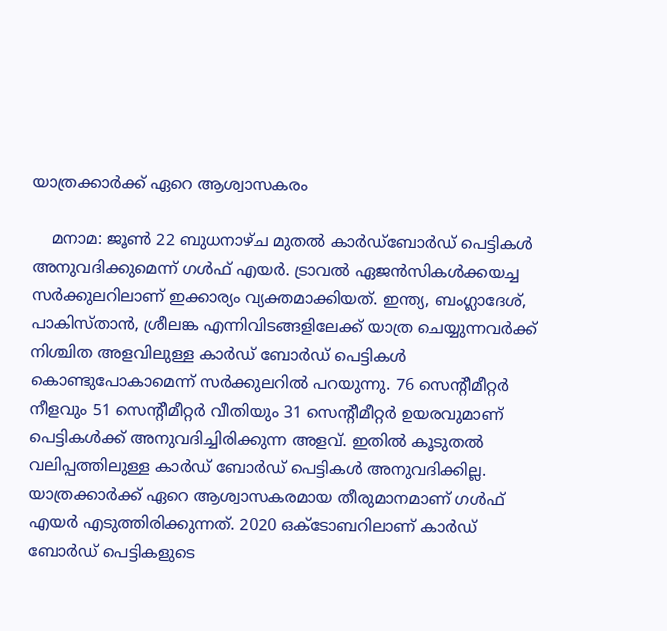യാത്രക്കാർക്ക് ഏറെ ആശ്വാസകരം

    മനാമ: ജൂൺ 22 ബുധനാഴ്ച മുതൽ കാർഡ്ബോർഡ് പെട്ടികൾ അനുവദിക്കുമെന്ന് ഗൾഫ് എയർ. ട്രാവൽ ഏജൻസികൾക്കയച്ച സർക്കുലറിലാണ് ഇക്കാര്യം വ്യക്തമാക്കിയത്. ഇന്ത്യ, ബംഗ്ലാദേശ്, പാകിസ്താൻ, ശ്രീലങ്ക എന്നിവിടങ്ങളിലേക്ക് യാത്ര ചെയ്യുന്നവർക്ക് നിശ്ചിത അളവിലുള്ള കാർഡ് ബോർഡ് പെട്ടികൾ കൊണ്ടുപോകാമെന്ന് സർക്കുലറിൽ പറയുന്നു. 76 സെന്‍റീമീറ്റർ നീളവും 51 സെന്‍റീമീറ്റർ വീതിയും 31 സെന്‍റീമീറ്റർ ഉയരവുമാണ് പെട്ടികൾക്ക് അനുവദിച്ചിരിക്കുന്ന അളവ്. ഇതിൽ കൂടുതൽ വലിപ്പത്തിലുള്ള കാർഡ് ബോർഡ് പെട്ടികൾ അനുവദിക്കില്ല. യാത്രക്കാർക്ക് ഏറെ ആശ്വാസകരമായ തീരുമാനമാണ് ഗൾഫ് എയർ എടുത്തിരിക്കുന്നത്. 2020 ഒക്ടോബറിലാണ് കാർഡ് ബോർഡ് പെട്ടികളുടെ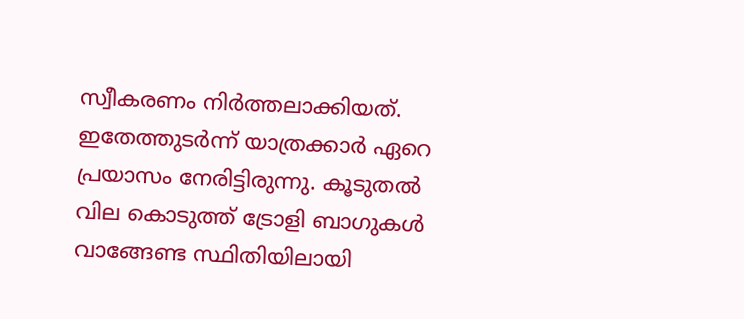സ്വീകരണം നിർത്തലാക്കിയത്. ഇതേത്തുടർന്ന് യാത്രക്കാർ ഏറെ പ്രയാസം നേരിട്ടിരുന്നു. കൂടുതൽ വില കൊടുത്ത് ട്രോളി ബാഗുകൾ വാങ്ങേണ്ട സ്ഥിതിയിലായി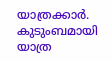യാത്രക്കാർ. കുടുംബമായി യാത്ര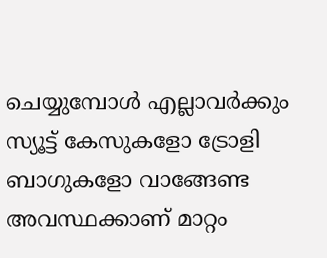ചെയ്യുമ്പോൾ എല്ലാവർക്കും സ്യൂട്ട് കേസുകളോ ട്രോളി ബാഗുകളോ വാങ്ങേണ്ട അവസ്ഥക്കാണ് മാറ്റം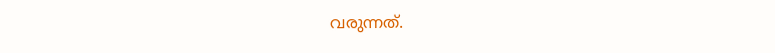വരുന്നത്.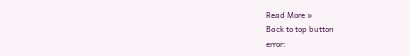Read More »
Back to top button
error: